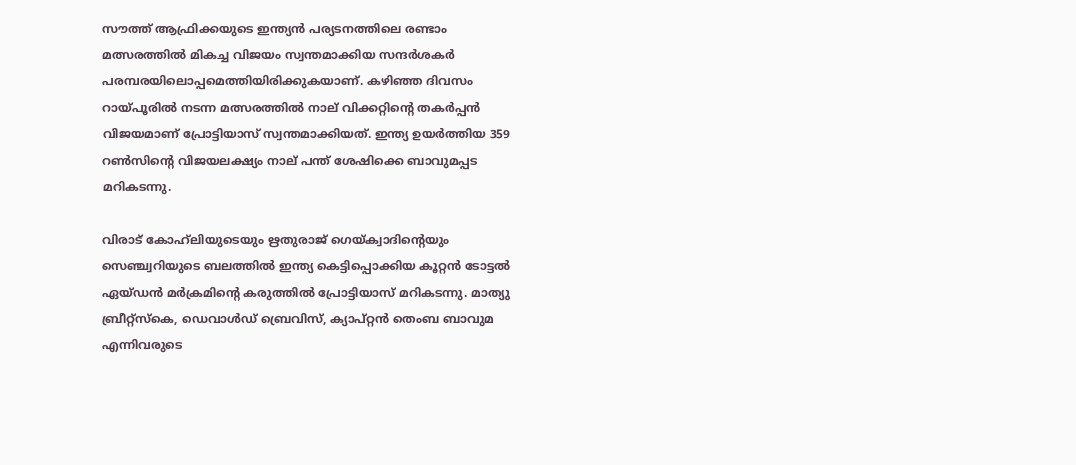സൗത്ത് ആഫ്രിക്കയുടെ ഇന്ത്യന്‍ പര്യടനത്തിലെ രണ്ടാം മത്സരത്തില്‍ മികച്ച വിജയം സ്വന്തമാക്കിയ സന്ദര്‍ശകര്‍ പരമ്പരയിലൊപ്പമെത്തിയിരിക്കുകയാണ്. കഴിഞ്ഞ ദിവസം റായ്പൂരില്‍ നടന്ന മത്സരത്തില്‍ നാല് വിക്കറ്റിന്റെ തകര്‍പ്പന്‍ വിജയമാണ് പ്രോട്ടിയാസ് സ്വന്തമാക്കിയത്. ഇന്ത്യ ഉയര്‍ത്തിയ 359 റണ്‍സിന്റെ വിജയലക്ഷ്യം നാല് പന്ത് ശേഷിക്കെ ബാവുമപ്പട മറികടന്നു.

വിരാട് കോഹ്‌ലിയുടെയും ഋതുരാജ് ഗെയ്ക്വാദിന്റെയും സെഞ്ച്വറിയുടെ ബലത്തില്‍ ഇന്ത്യ കെട്ടിപ്പൊക്കിയ കൂറ്റന്‍ ടോട്ടല്‍ ഏയ്ഡന്‍ മര്‍ക്രമിന്റെ കരുത്തില്‍ പ്രോട്ടിയാസ് മറികടന്നു. മാത്യു ബ്രീറ്റ്‌സ്‌കെ, ഡെവാള്‍ഡ് ബ്രെവിസ്, ക്യാപ്റ്റന്‍ തെംബ ബാവുമ എന്നിവരുടെ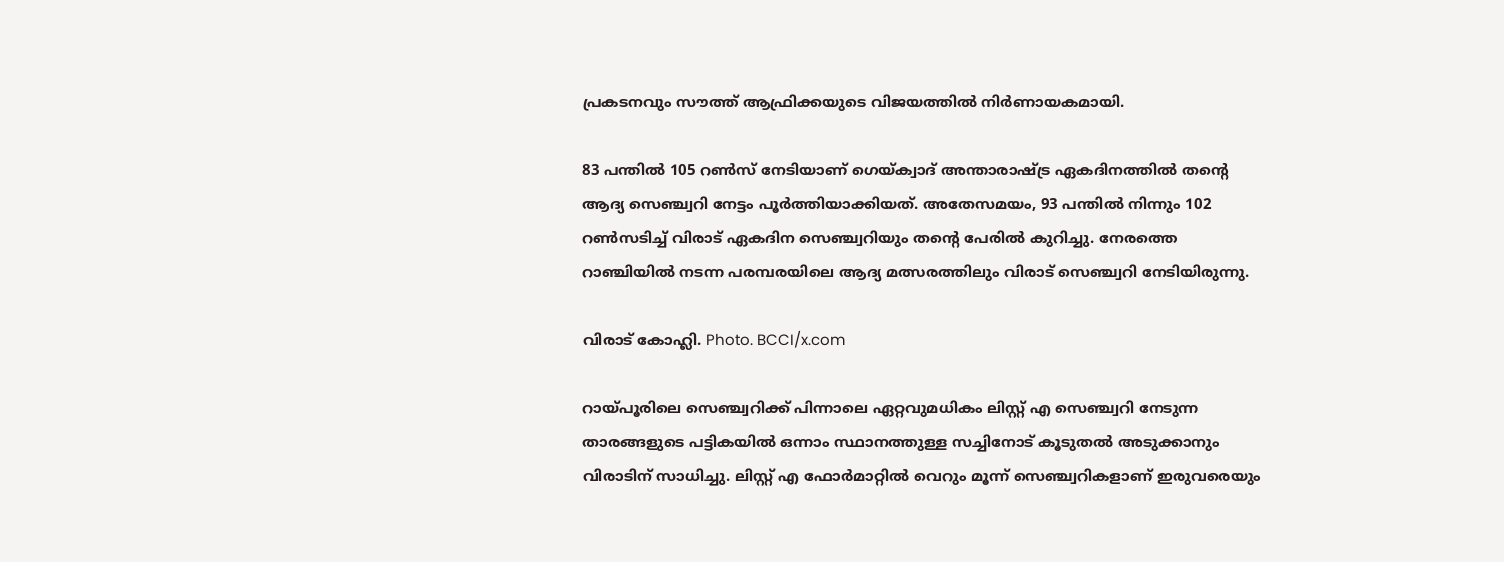പ്രകടനവും സൗത്ത് ആഫ്രിക്കയുടെ വിജയത്തില്‍ നിര്‍ണായകമായി.

83 പന്തില്‍ 105 റണ്‍സ് നേടിയാണ് ഗെയ്ക്വാദ് അന്താരാഷ്ട്ര ഏകദിനത്തില്‍ തന്റെ ആദ്യ സെഞ്ച്വറി നേട്ടം പൂര്‍ത്തിയാക്കിയത്. അതേസമയം, 93 പന്തില്‍ നിന്നും 102 റണ്‍സടിച്ച് വിരാട് ഏകദിന സെഞ്ച്വറിയും തന്റെ പേരില്‍ കുറിച്ചു. നേരത്തെ റാഞ്ചിയില്‍ നടന്ന പരമ്പരയിലെ ആദ്യ മത്സരത്തിലും വിരാട് സെഞ്ച്വറി നേടിയിരുന്നു.

വിരാട് കോഹ്ലി. Photo. BCCI/x.com

റായ്പൂരിലെ സെഞ്ച്വറിക്ക് പിന്നാലെ ഏറ്റവുമധികം ലിസ്റ്റ് എ സെഞ്ച്വറി നേടുന്ന താരങ്ങളുടെ പട്ടികയില്‍ ഒന്നാം സ്ഥാനത്തുള്ള സച്ചിനോട് കൂടുതല്‍ അടുക്കാനും വിരാടിന് സാധിച്ചു. ലിസ്റ്റ് എ ഫോര്‍മാറ്റില്‍ വെറും മൂന്ന് സെഞ്ച്വറികളാണ് ഇരുവരെയും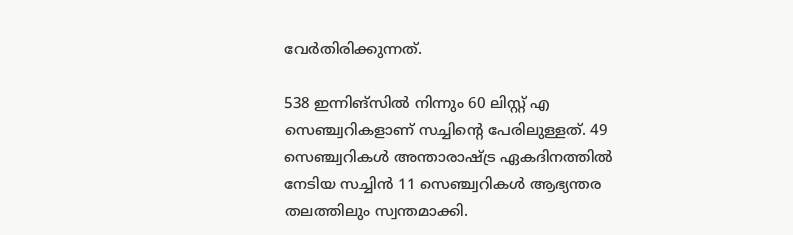വേര്‍തിരിക്കുന്നത്.

538 ഇന്നിങ്‌സില്‍ നിന്നും 60 ലിസ്റ്റ് എ സെഞ്ച്വറികളാണ് സച്ചിന്റെ പേരിലുള്ളത്. 49 സെഞ്ച്വറികള്‍ അന്താരാഷ്ട്ര ഏകദിനത്തില്‍ നേടിയ സച്ചിന്‍ 11 സെഞ്ച്വറികള്‍ ആഭ്യന്തര തലത്തിലും സ്വന്തമാക്കി.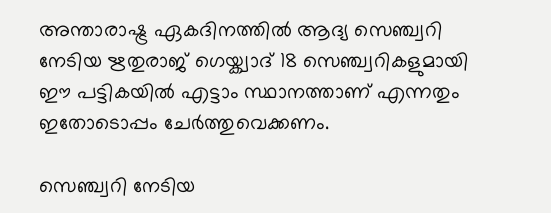അന്താരാഷ്ട്ര ഏകദിനത്തില്‍ ആദ്യ സെഞ്ച്വറി നേടിയ ഋതുരാജ് ഗെയ്ക്വാദ് 18 സെഞ്ച്വറികളുമായി ഈ പട്ടികയില്‍ എട്ടാം സ്ഥാനത്താണ് എന്നതും ഇതോടൊപ്പം ചേര്‍ത്തുവെക്കണം.

സെഞ്ച്വറി നേടിയ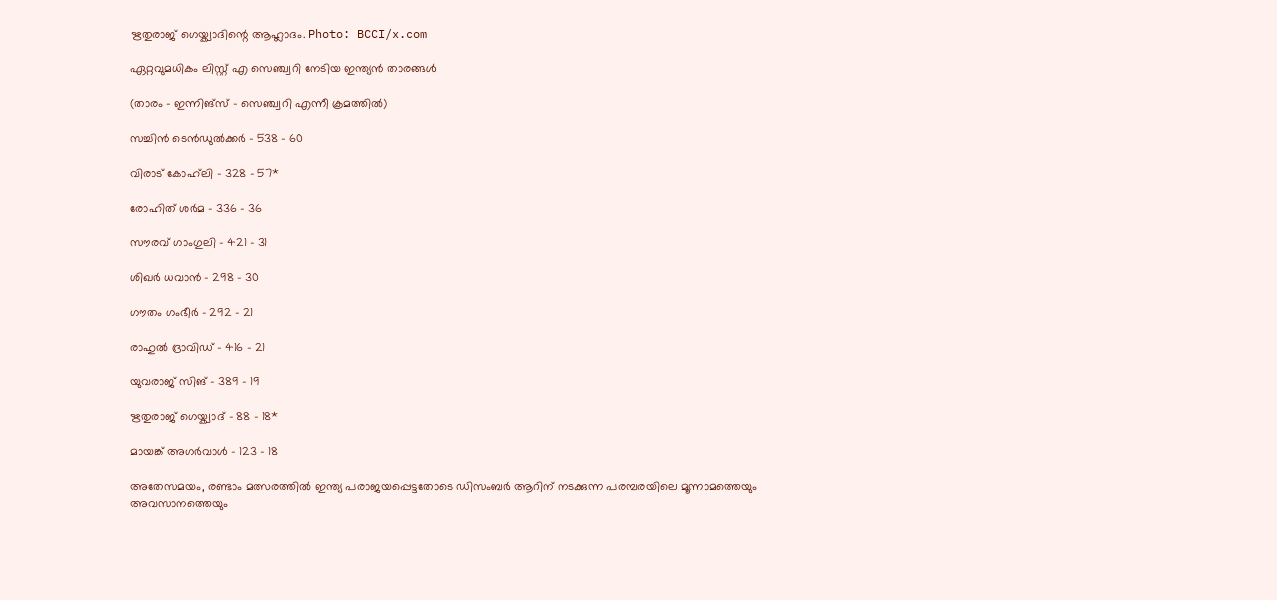ഋതുരാജ് ഗെയ്ക്വാദിന്റെ ആഹ്ലാദം. Photo: BCCI/x.com

ഏറ്റവുമധികം ലിസ്റ്റ് എ സെഞ്ച്വറി നേടിയ ഇന്ത്യന്‍ താരങ്ങള്‍

(താരം – ഇന്നിങ്‌സ് – സെഞ്ച്വറി എന്നീ ക്രമത്തില്‍)

സച്ചിന്‍ ടെന്‍ഡുല്‍ക്കര്‍ – 538 – 60

വിരാട് കോഹ്‌ലി – 328 – 57*

രോഹിത് ശര്‍മ – 336 – 36

സൗരവ് ഗാംഗുലി – 421 – 31

ശിഖര്‍ ധവാന്‍ – 298 – 30

ഗൗതം ഗംഭീര്‍ – 292 – 21

രാഹുല്‍ ദ്രാവിഡ് – 416 – 21

യുവരാജ് സിങ് – 389 – 19

ഋതുരാജ് ഗെയ്ക്വാദ് – 88 – 18*

മായങ്ക് അഗര്‍വാള്‍ – 123 – 18

അതേസമയം, രണ്ടാം മത്സരത്തില്‍ ഇന്ത്യ പരാജയപ്പെട്ടതോടെ ഡിസംബര്‍ ആറിന് നടക്കുന്ന പരമ്പരയിലെ മൂന്നാമത്തെയും അവസാനത്തെയും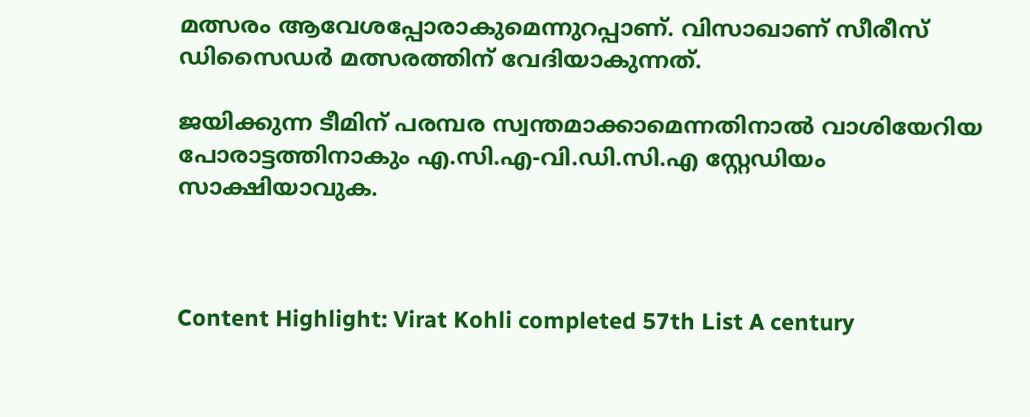മത്സരം ആവേശപ്പോരാകുമെന്നുറപ്പാണ്. വിസാഖാണ് സീരീസ് ഡിസൈഡര്‍ മത്സരത്തിന് വേദിയാകുന്നത്.

ജയിക്കുന്ന ടീമിന് പരമ്പര സ്വന്തമാക്കാമെന്നതിനാല്‍ വാശിയേറിയ പോരാട്ടത്തിനാകും എ.സി.എ-വി.ഡി.സി.എ സ്റ്റേഡിയം സാക്ഷിയാവുക.



Content Highlight: Virat Kohli completed 57th List A century